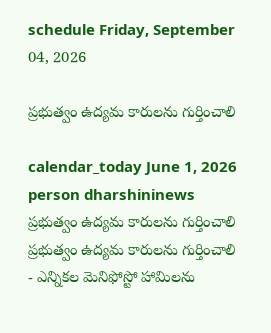schedule Friday, September 04, 2026

ప్రభుత్వం ఉద్యమ కారులను గుర్తించాలి

calendar_today June 1, 2026
person dharshininews
ప్రభుత్వం ఉద్యమ కారులను గుర్తించాలి
ప్రభుత్వం ఉద్యమ కారులను గుర్తించాలి - ఎన్నికల మెనిఫోస్టో హామిలను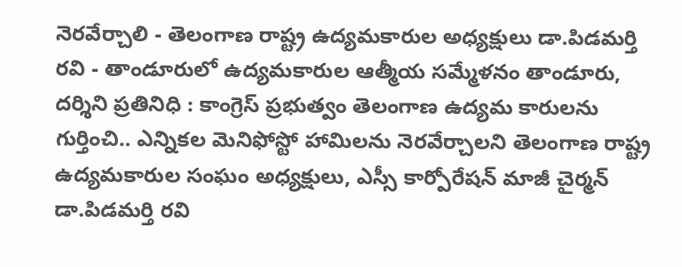నెరవేర్చాలి - తెలంగాణ రాష్ట్ర ఉద్యమకారుల అధ్యక్షులు డా.పిడమర్తి రవి - తాండూరులో ఉద్యమకారుల ఆత్మీయ సమ్మేళనం తాండూరు, దర్శిని ప్రతినిధి : కాంగ్రెస్ ప్రభుత్వం తెలంగాణ ఉద్యమ కారులను గుర్తించి.. ఎన్నికల మెనిఫోస్టో హామిలను నెరవేర్చాలని తెలంగాణ రాష్ట్ర ఉద్యమకారుల సంఘం అధ్యక్షులు, ఎస్సీ కార్పోరేషన్ మాజీ చైర్మన్ డా.పిడమర్తి రవి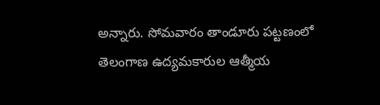అన్నారు. సోమవారం తాండూరు పట్టణంలో తెలంగాణ ఉద్యమకారుల ఆత్మీయ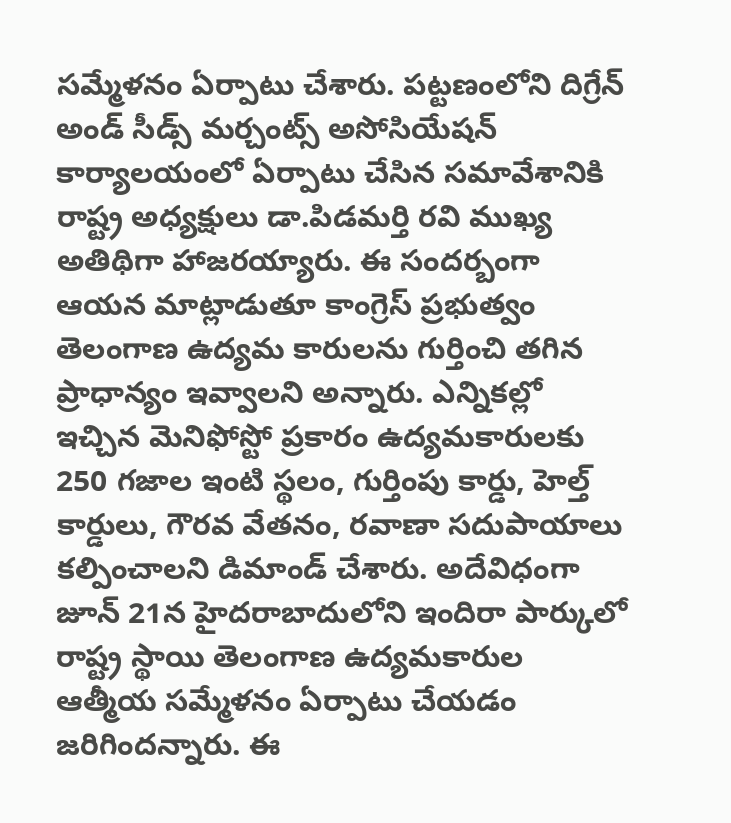సమ్మేళనం ఏర్పాటు చేశారు. పట్టణంలోని దిగ్రేన్ అండ్ సీడ్స్ మర్చంట్స్ అసోసియేషన్ కార్యాలయంలో ఏర్పాటు చేసిన సమావేశానికి రాష్ట్ర అధ్యక్షులు డా.పిడమర్తి రవి ముఖ్య అతిథిగా హాజరయ్యారు. ఈ సందర్బంగా ఆయన మాట్లాడుతూ కాంగ్రెస్ ప్రభుత్వం తెలంగాణ ఉద్యమ కారులను గుర్తించి తగిన ప్రాధాన్యం ఇవ్వాలని అన్నారు. ఎన్నికల్లో ఇచ్చిన మెనిఫోస్టో ప్రకారం ఉద్యమకారులకు 250 గజాల ఇంటి స్థలం, గుర్తింపు కార్డు, హెల్త్ కార్డులు, గౌరవ వేతనం, రవాణా సదుపాయాలు కల్పించాలని డిమాండ్ చేశారు. అదేవిధంగా జూన్ 21న హైదరాబాదులోని ఇందిరా పార్కులో రాష్ట్ర స్థాయి తెలంగాణ ఉద్యమకారుల ఆత్మీయ సమ్మేళనం ఏర్పాటు చేయడం జరిగిందన్నారు. ఈ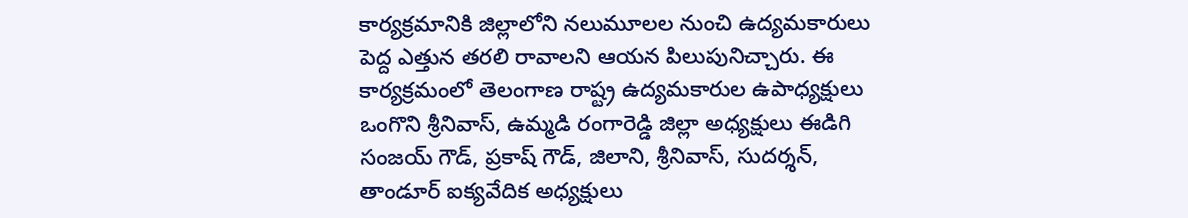కార్యక్రమానికి జిల్లాలోని నలుమూలల నుంచి ఉద్యమకారులు పెద్ద ఎత్తున తరలి రావాలని ఆయన పిలుపునిచ్చారు. ఈ కార్యక్రమంలో తెలంగాణ రాష్ట్ర ఉద్యమకారుల ఉపాధ్యక్షులు ఒంగొని శ్రీనివాస్, ఉమ్మడి రంగారెడ్డి జిల్లా అధ్యక్షులు ఈడిగి సంజయ్ గౌడ్, ప్రకాష్ గౌడ్, జిలాని, శ్రీనివాస్, సుదర్శన్, తాండూర్ ఐక్యవేదిక అధ్యక్షులు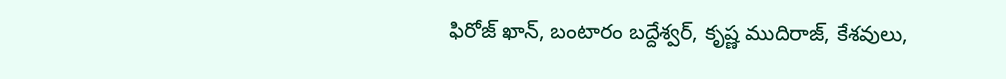ఫిరోజ్ ఖాన్, బంటారం బద్దేశ్వర్, కృష్ణ ముదిరాజ్, కేశవులు,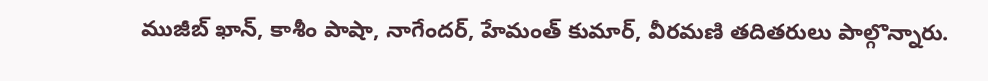ముజీబ్ ఖాన్, కాశీం పాషా, నాగేందర్, హేమంత్ కుమార్, వీరమణి తదితరులు పాల్గొన్నారు.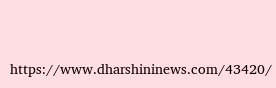https://www.dharshininews.com/43420/